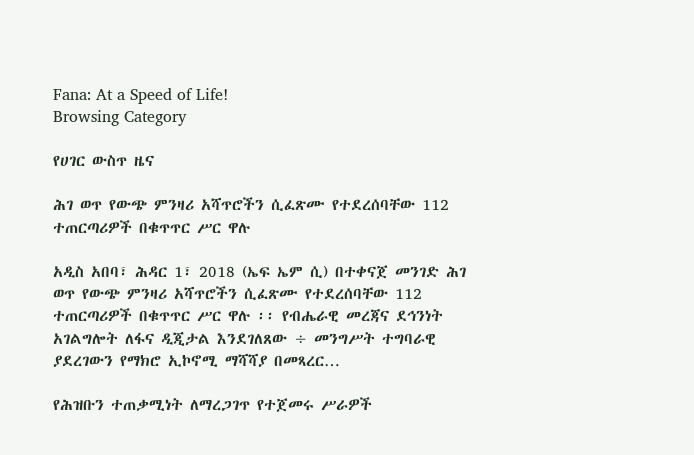Fana: At a Speed of Life!
Browsing Category

የሀገር ውስጥ ዜና

ሕገ ወጥ የውጭ ምንዛሪ አሻጥሮችን ሲፈጽሙ የተደረሰባቸው 112 ተጠርጣሪዎች በቁጥጥር ሥር ዋሉ

አዲስ አበባ፣ ሕዳር 1፣ 2018 (ኤፍ ኤም ሲ) በተቀናጀ መንገድ ሕገ ወጥ የውጭ ምንዛሪ አሻጥሮችን ሲፈጽሙ የተደረሰባቸው 112 ተጠርጣሪዎች በቁጥጥር ሥር ዋሉ ፡፡ የብሔራዊ መረጃና ደኅንነት አገልግሎት ለፋና ዲጂታል እንደገለጸው ÷ መንግሥት ተግባራዊ ያደረገውን የማክሮ ኢኮኖሚ ማሻሻያ በመጻረር…

የሕዝቡን ተጠቃሚነት ለማረጋገጥ የተጀመሩ ሥራዎች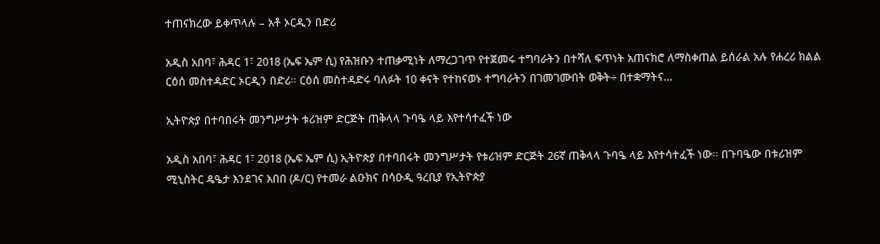ተጠናክረው ይቀጥላሉ – አቶ ኦርዲን በድሪ

አዲስ አበባ፣ ሕዳር 1፣ 2018 (ኤፍ ኤም ሲ) የሕዝቡን ተጠቃሚነት ለማረጋገጥ የተጀመሩ ተግባራትን በተሻለ ፍጥነት አጠናክሮ ለማስቀጠል ይሰራል አሉ የሐረሪ ክልል ርዕሰ መስተዳድር ኦርዲን በድሪ። ርዕሰ መስተዳድሩ ባለፉት 10 ቀናት የተከናወኑ ተግባራትን በገመገሙበት ወቅት÷ በተቋማትና…

ኢትዮጵያ በተባበሩት መንግሥታት ቱሪዝም ድርጅት ጠቅላላ ጉባዔ ላይ እየተሳተፈች ነው

አዲስ አበባ፣ ሕዳር 1፣ 2018 (ኤፍ ኤም ሲ) ኢትዮጵያ በተባበሩት መንግሥታት የቱሪዝም ድርጅት 26ኛ ጠቅላላ ጉባዔ ላይ እየተሳተፈች ነው፡፡ በጉባዔው በቱሪዝም ሚኒስትር ዴዔታ እንደገና አበበ (ዶ/ር) የተመራ ልዑክና በሳዑዲ ዓረቢያ የኢትዮጵያ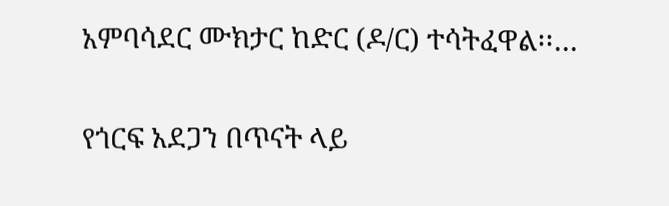አምባሳደር ሙክታር ከድር (ዶ/ር) ተሳትፈዋል፡፡…

የጎርፍ አደጋን በጥናት ላይ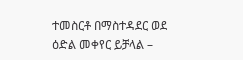ተመስርቶ በማስተዳደር ወደ ዕድል መቀየር ይቻላል –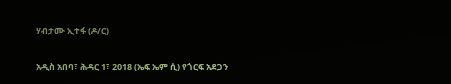ሃብታሙ ኢተፋ (ዶ/ር)

አዲስ አበባ፣ ሕዳር 1፣ 2018 (ኤፍ ኤም ሲ) የጎርፍ አደጋን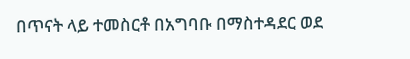በጥናት ላይ ተመስርቶ በአግባቡ በማስተዳደር ወደ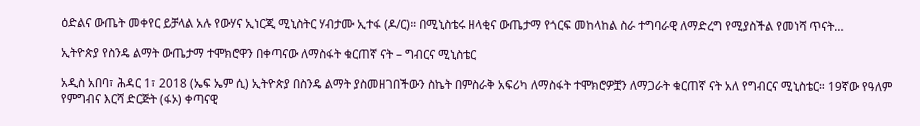ዕድልና ውጤት መቀየር ይቻላል አሉ የውሃና ኢነርጂ ሚኒስትር ሃብታሙ ኢተፋ (ዶ/ር)። በሚኒስቴሩ ዘላቂና ውጤታማ የጎርፍ መከላከል ስራ ተግባራዊ ለማድረግ የሚያስችል የመነሻ ጥናት…

ኢትዮጵያ የስንዴ ልማት ውጤታማ ተሞክሮዋን በቀጣናው ለማስፋት ቁርጠኛ ናት – ግብርና ሚኒስቴር

አዲስ አበባ፣ ሕዳር 1፣ 2018 (ኤፍ ኤም ሲ) ኢትዮጵያ በስንዴ ልማት ያስመዘገበችውን ስኬት በምስራቅ አፍሪካ ለማስፋት ተሞክሮዎቿን ለማጋራት ቁርጠኛ ናት አለ የግብርና ሚኒስቴር። 19ኛው የዓለም የምግብና እርሻ ድርጅት (ፋኦ) ቀጣናዊ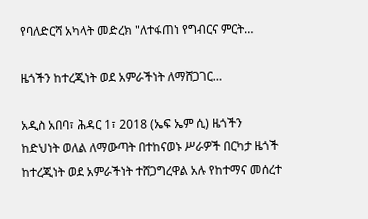የባለድርሻ አካላት መድረክ "ለተፋጠነ የግብርና ምርት…

ዜጎችን ከተረጂነት ወደ አምራችነት ለማሸጋገር…

አዲስ አበባ፣ ሕዳር 1፣ 2018 (ኤፍ ኤም ሲ) ዜጎችን ከድህነት ወለል ለማውጣት በተከናወኑ ሥራዎች በርካታ ዜጎች ከተረጂነት ወደ አምራችነት ተሸጋግረዋል አሉ የከተማና መሰረተ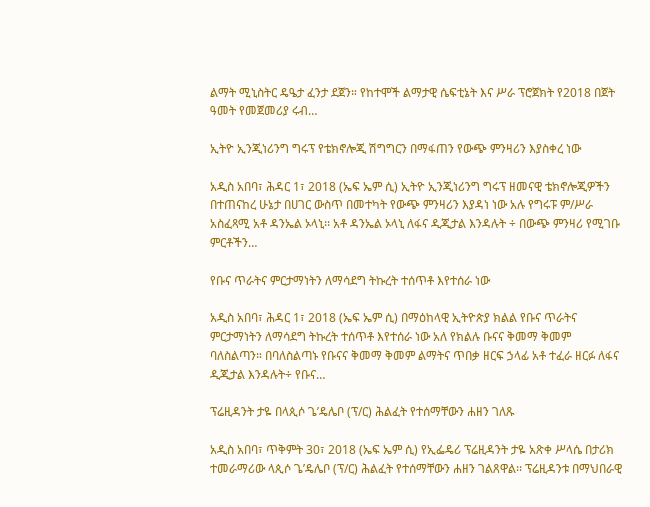ልማት ሚኒስትር ዴዔታ ፈንታ ደጀን። የከተሞች ልማታዊ ሴፍቲኔት እና ሥራ ፕሮጀክት የ2018 በጀት ዓመት የመጀመሪያ ሩብ…

ኢትዮ ኢንጂነሪንግ ግሩፕ የቴክኖሎጂ ሽግግርን በማፋጠን የውጭ ምንዛሪን እያስቀረ ነው

አዲስ አበባ፣ ሕዳር 1፣ 2018 (ኤፍ ኤም ሲ) ኢትዮ ኢንጂነሪንግ ግሩፕ ዘመናዊ ቴክኖሎጂዎችን በተጠናከረ ሁኔታ በሀገር ውስጥ በመተካት የውጭ ምንዛሪን እያዳነ ነው አሉ የግሩፑ ም/ሥራ አስፈጻሚ አቶ ዳንኤል ኦላኒ፡፡ አቶ ዳንኤል ኦላኒ ለፋና ዲጂታል እንዳሉት ÷ በውጭ ምንዛሪ የሚገቡ ምርቶችን…

የቡና ጥራትና ምርታማነትን ለማሳደግ ትኩረት ተሰጥቶ እየተሰራ ነው

አዲስ አበባ፣ ሕዳር 1፣ 2018 (ኤፍ ኤም ሲ) በማዕከላዊ ኢትዮጵያ ክልል የቡና ጥራትና ምርታማነትን ለማሳደግ ትኩረት ተሰጥቶ እየተሰራ ነው አለ የክልሉ ቡናና ቅመማ ቅመም ባለስልጣን። በባለስልጣኑ የቡናና ቅመማ ቅመም ልማትና ጥበቃ ዘርፍ ኃላፊ አቶ ተፈራ ዘርፉ ለፋና ዲጂታል እንዳሉት÷ የቡና…

ፕሬዚዳንት ታዬ በላጲሶ ጌ’ዴሌቦ (ፕ/ር) ሕልፈት የተሰማቸውን ሐዘን ገለጹ

አዲስ አበባ፣ ጥቅምት 30፣ 2018 (ኤፍ ኤም ሲ) የኢፌዴሪ ፕሬዚዳንት ታዬ አጽቀ ሥላሴ በታሪክ ተመራማሪው ላጲሶ ጌ’ዴሌቦ (ፕ/ር) ሕልፈት የተሰማቸውን ሐዘን ገልጸዋል፡፡ ፕሬዚዳንቱ በማህበራዊ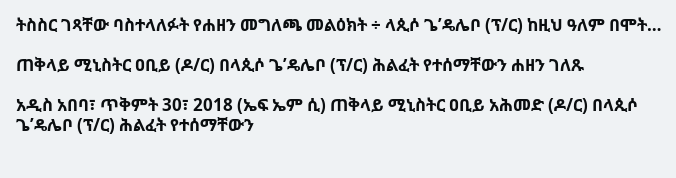ትስስር ገጻቸው ባስተላለፉት የሐዘን መግለጫ መልዕክት ÷ ላጲሶ ጌ’ዴሌቦ (ፕ/ር) ከዚህ ዓለም በሞት…

ጠቅላይ ሚኒስትር ዐቢይ (ዶ/ር) በላጲሶ ጌ’ዴሌቦ (ፕ/ር) ሕልፈት የተሰማቸውን ሐዘን ገለጹ

አዲስ አበባ፣ ጥቅምት 30፣ 2018 (ኤፍ ኤም ሲ) ጠቅላይ ሚኒስትር ዐቢይ አሕመድ (ዶ/ር) በላጲሶ ጌ’ዴሌቦ (ፕ/ር) ሕልፈት የተሰማቸውን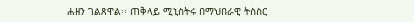ሐዘን ገልጸዋል፡፡ ጠቅላይ ሚኒስትሩ በማህበራዊ ትስስር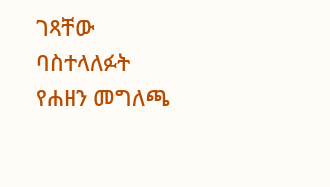ገጻቸው ባስተላለፉት የሐዘን መግለጫ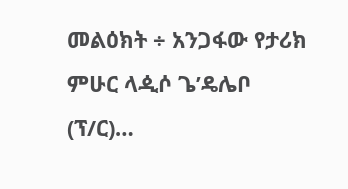መልዕክት ÷ አንጋፋው የታሪክ ምሁር ላዺሶ ጌ’ዴሌቦ (ፕ/ር)…